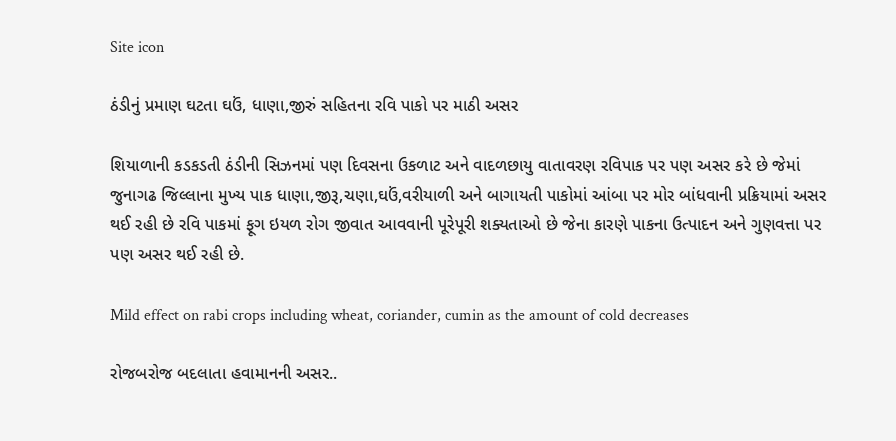Site icon

ઠંડીનું પ્રમાણ ઘટતા ઘઉં, ધાણા,જીરું સહિતના રવિ પાકો પર માઠી અસર

શિયાળાની કડકડતી ઠંડીની સિઝનમાં પણ દિવસના ઉકળાટ અને વાદળછાયુ વાતાવરણ રવિપાક પર પણ અસર કરે છે જેમાં જુનાગઢ જિલ્લાના મુખ્ય પાક ધાણા,જીરૂ,ચણા,ઘઉં,વરીયાળી અને બાગાયતી પાકોમાં આંબા પર મોર બાંધવાની પ્રક્રિયામાં અસર થઈ રહી છે રવિ પાકમાં ફૂગ ઇયળ રોગ જીવાત આવવાની પૂરેપૂરી શક્યતાઓ છે જેના કારણે પાકના ઉત્પાદન અને ગુણવત્તા પર પણ અસર થઈ રહી છે.

Mild effect on rabi crops including wheat, coriander, cumin as the amount of cold decreases

રોજબરોજ બદલાતા હવામાનની અસર..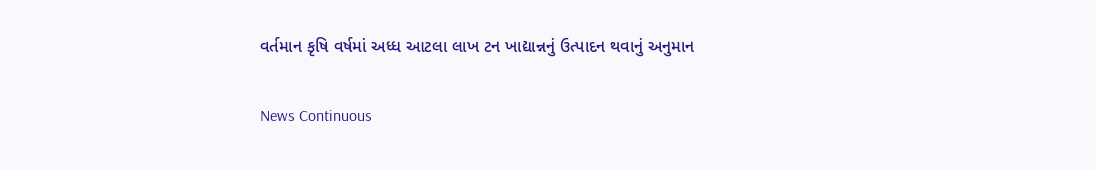વર્તમાન કૃષિ વર્ષમાં અધ્ધ આટલા લાખ ટન ખાદ્યાન્નનું ઉત્પાદન થવાનું અનુમાન

News Continuous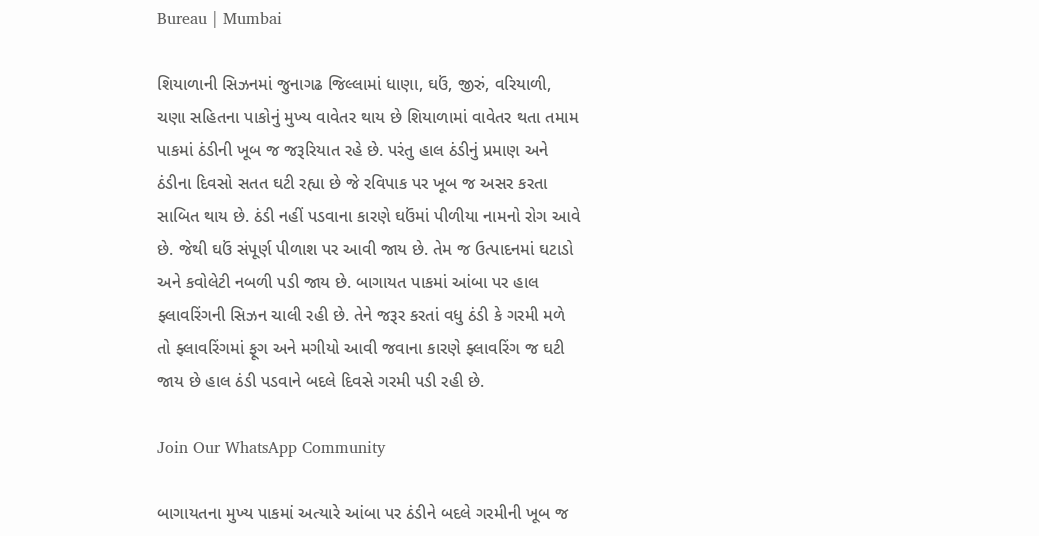Bureau | Mumbai

શિયાળાની સિઝનમાં જુનાગઢ જિલ્લામાં ધાણા, ઘઉં, જીરું, વરિયાળી, ચણા સહિતના પાકોનું મુખ્ય વાવેતર થાય છે શિયાળામાં વાવેતર થતા તમામ પાકમાં ઠંડીની ખૂબ જ જરૂરિયાત રહે છે. પરંતુ હાલ ઠંડીનું પ્રમાણ અને ઠંડીના દિવસો સતત ઘટી રહ્યા છે જે રવિપાક પર ખૂબ જ અસર કરતા સાબિત થાય છે. ઠંડી નહીં પડવાના કારણે ઘઉંમાં પીળીયા નામનો રોગ આવે છે. જેથી ઘઉં સંપૂર્ણ પીળાશ પર આવી જાય છે. તેમ જ ઉત્પાદનમાં ઘટાડો અને કવોલેટી નબળી પડી જાય છે. બાગાયત પાકમાં આંબા પર હાલ ફ્લાવરિંગની સિઝન ચાલી રહી છે. તેને જરૂર કરતાં વધુ ઠંડી કે ગરમી મળે તો ફ્લાવરિંગમાં ફૂગ અને મગીયો આવી જવાના કારણે ફ્લાવરિંગ જ ઘટી જાય છે હાલ ઠંડી પડવાને બદલે દિવસે ગરમી પડી રહી છે.

Join Our WhatsApp Community

બાગાયતના મુખ્ય પાકમાં અત્યારે આંબા પર ઠંડીને બદલે ગરમીની ખૂબ જ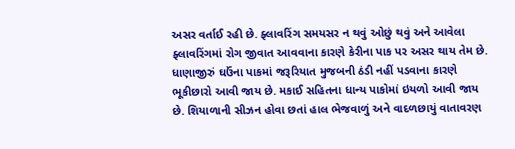અસર વર્તાઈ રહી છે. ફ્લાવરિંગ સમયસર ન થવું ઓછું થવું અને આવેલા ફ્લાવરિંગમાં રોગ જીવાત આવવાના કારણે કેરીના પાક પર અસર થાય તેમ છે. ધાણાજીરું ઘઉંના પાકમાં જરૂરિયાત મુજબની ઠંડી નહીં પડવાના કારણે ભૂકીછારો આવી જાય છે. મકાઈ સહિતના ધાન્ય પાકોમાં ઇયળો આવી જાય છે. શિયાળાની સીઝન હોવા છતાં હાલ ભેજવાળું અને વાદળછાયું વાતાવરણ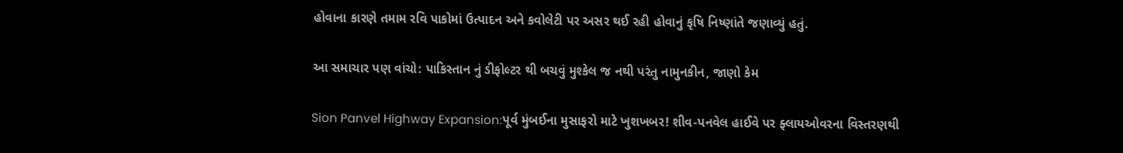હોવાના કારણે તમામ રવિ પાકોમાં ઉત્પાદન અને કવોલેટી પર અસર થઈ રહી હોવાનું કૃષિ નિષ્ણાંતે જણાવ્યું હતું.

આ સમાચાર પણ વાંચો: પાકિસ્તાન નું ડીફોલ્ટર થી બચવું મુશ્કેલ જ નથી પરંતુ નામુનકીન, જાણો કેમ

Sion Panvel Highway Expansion:પૂર્વ મુંબઈના મુસાફરો માટે ખુશખબર! શીવ-પનવેલ હાઈવે પર ફ્લાયઓવરના વિસ્તરણથી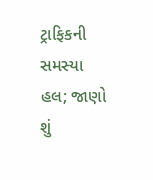ટ્રાફિકની સમસ્યા હલ; જાણો શું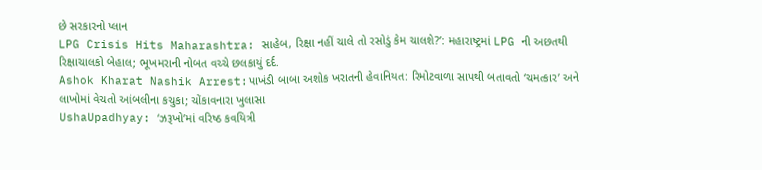છે સરકારનો પ્લાન
LPG Crisis Hits Maharashtra: સાહેબ, રિક્ષા નહીં ચાલે તો રસોડું કેમ ચાલશે?’: મહારાષ્ટ્રમાં LPG ની અછતથી રિક્ષાચાલકો બેહાલ; ભૂખમરાની નોબત વચ્ચે છલકાયું દર્દ.
Ashok Kharat Nashik Arrest:પાખંડી બાબા અશોક ખરાતની હેવાનિયત: રિમોટવાળા સાપથી બતાવતો ‘ચમત્કાર’ અને લાખોમાં વેચતો આંબલીના કચુકા; ચોંકાવનારા ખુલાસા
UshaUpadhyay: ‘ઝરૂખો’માં વરિષ્ઠ કવયિત્રી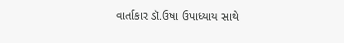વાર્તાકાર ડૉ.ઉષા ઉપાધ્યાય સાથે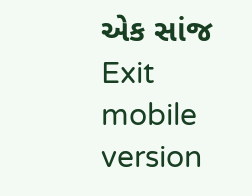એક સાંજ
Exit mobile version